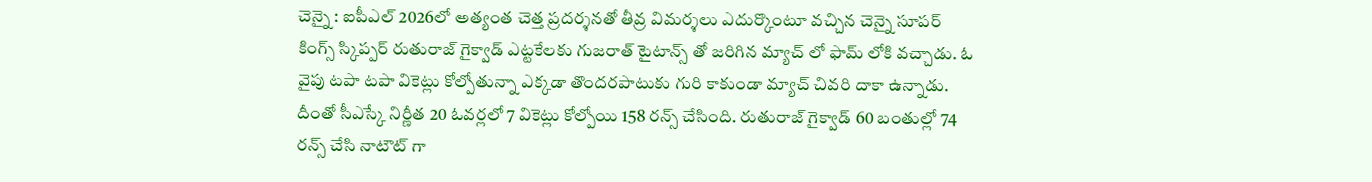చెన్నై : ఐపీఎల్ 2026లో అత్యంత చెత్త ప్రదర్శనతో తీవ్ర విమర్శలు ఎదుర్కొంటూ వచ్చిన చెన్నై సూపర్ కింగ్స్ స్కిప్పర్ రుతురాజ్ గైక్వాడ్ ఎట్టకేలకు గుజరాత్ టైటాన్స్ తో జరిగిన మ్యాచ్ లో ఫామ్ లోకి వచ్చాడు. ఓ వైపు టపా టపా వికెట్లు కోల్పోతున్నా ఎక్కడా తొందరపాటుకు గురి కాకుండా మ్యాచ్ చివరి దాకా ఉన్నాడు. దీంతో సీఎస్కే నిర్ణీత 20 ఓవర్లలో 7 వికెట్లు కోల్పోయి 158 రన్స్ చేసింది. రుతురాజ్ గైక్వాడ్ 60 బంతుల్లో 74 రన్స్ చేసి నాటౌట్ గా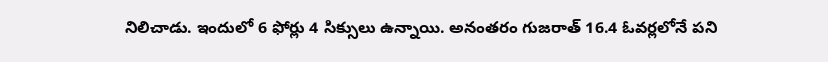నిలిచాడు. ఇందులో 6 ఫోర్లు 4 సిక్సులు ఉన్నాయి. అనంతరం గుజరాత్ 16.4 ఓవర్లలోనే పని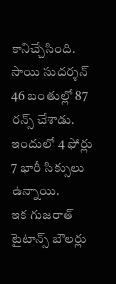కానిచ్చేసింది. సాయి సుదర్శన్ 46 బంతుల్లో 87 రన్స్ చేశాడు. ఇందులో 4 ఫోర్లు 7 భారీ సిక్సులు ఉన్నాయి.
ఇక గుజరాత్ టైటాన్స్ బౌలర్లు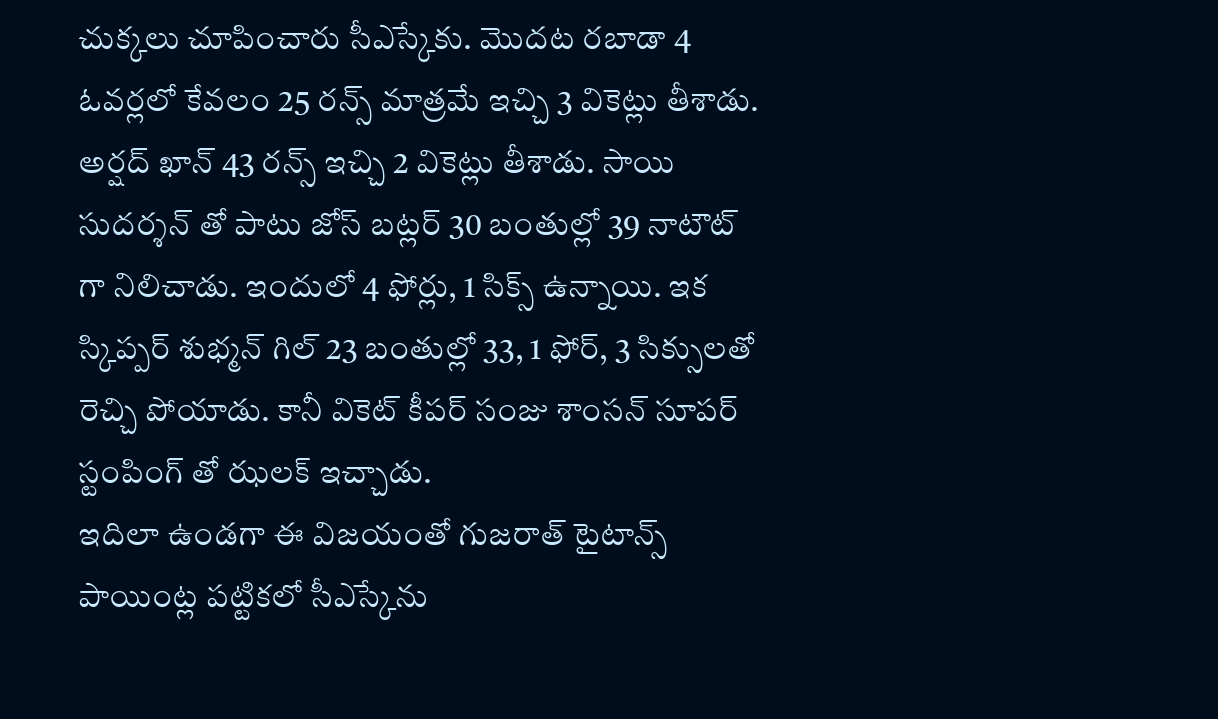చుక్కలు చూపించారు సీఎస్కేకు. మొదట రబాడా 4 ఓవర్లలో కేవలం 25 రన్స్ మాత్రమే ఇచ్చి 3 వికెట్లు తీశాడు. అర్షద్ ఖాన్ 43 రన్స్ ఇచ్చి 2 వికెట్లు తీశాడు. సాయి సుదర్శన్ తో పాటు జోస్ బట్లర్ 30 బంతుల్లో 39 నాటౌట్ గా నిలిచాడు. ఇందులో 4 ఫోర్లు, 1 సిక్స్ ఉన్నాయి. ఇక స్కిప్పర్ శుభ్మన్ గిల్ 23 బంతుల్లో 33, 1 ఫోర్, 3 సిక్సులతో రెచ్చి పోయాడు. కానీ వికెట్ కీపర్ సంజు శాంసన్ సూపర్ స్టంపింగ్ తో ఝలక్ ఇచ్చాడు.
ఇదిలా ఉండగా ఈ విజయంతో గుజరాత్ టైటాన్స్ పాయింట్ల పట్టికలో సీఎస్కేను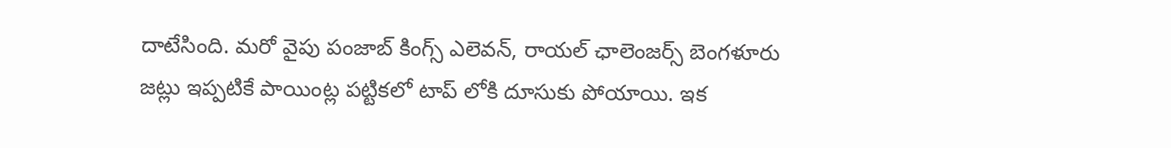దాటేసింది. మరో వైపు పంజాబ్ కింగ్స్ ఎలెవన్, రాయల్ ఛాలెంజర్స్ బెంగళూరు జట్లు ఇప్పటికే పాయింట్ల పట్టికలో టాప్ లోకి దూసుకు పోయాయి. ఇక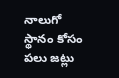నాలుగో స్థానం కోసం పలు జట్లు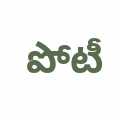పోటీ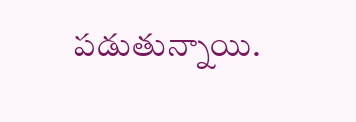పడుతున్నాయి.